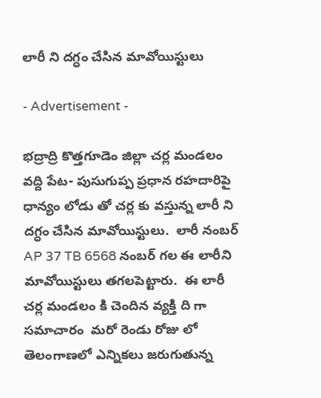లారీ ని దగ్ధం చేసిన మావోయిస్టులు

- Advertisement -

భద్రాద్రి కొత్తగూడెం జిల్లా చర్ల మండలం వద్ది పేట- పుసుగుప్ప ప్రధాన రహదారిపై ధాన్యం లోడు తో చర్ల కు వస్తున్న లారీ ని దగ్ధం చేసిన మావోయిస్టులు.  లారీ నంబర్ AP 37 TB 6568 నంబర్ గల ఈ లారీని మావోయిస్టులు తగలపెట్టారు.  ఈ లారీ చర్ల మండలం కి చెందిన వ్యక్తి ది గా సమాచారం  మరో రెండు రోజు లో తెలంగాణలో ఎన్నికలు జరుగుతున్న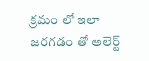క్రమం లో ఇలా జరగడం తో అలెర్ట్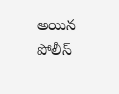అయిన పోలీస్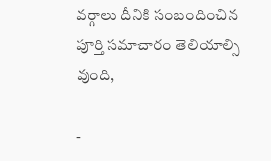వర్గాలు దీనికి సంబందించిన పూర్తి సమాచారం తెలియాల్సి వుంది,

-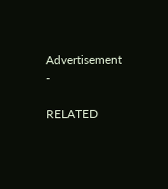Advertisement -

RELATED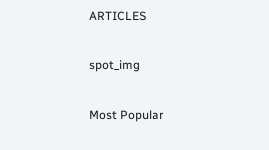ARTICLES

spot_img

Most Popular